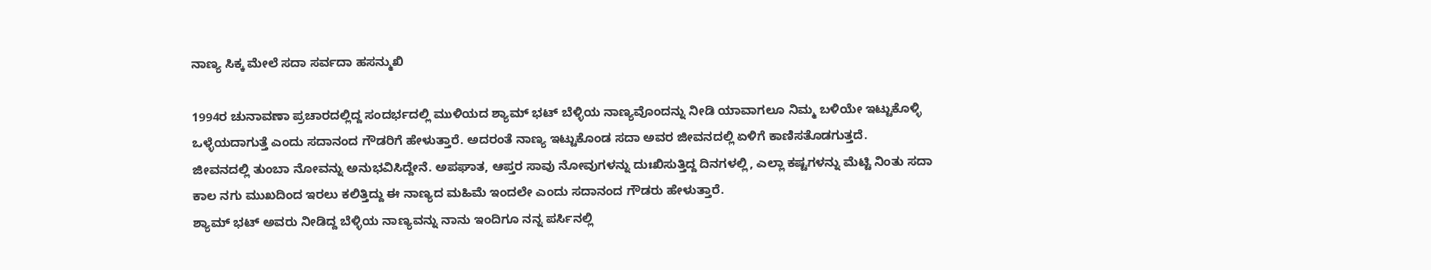ನಾಣ್ಯ ಸಿಕ್ಕ ಮೇಲೆ ಸದಾ ಸರ್ವದಾ ಹಸನ್ಮುಖಿ

1994ರ ಚುನಾವಣಾ ಪ್ರಚಾರದಲ್ಲಿದ್ದ ಸಂದರ್ಭದಲ್ಲಿ ಮುಳಿಯದ ಶ್ಯಾಮ್ ಭಟ್ ಬೆಳ್ಳಿಯ ನಾಣ್ಯವೊಂದನ್ನು ನೀಡಿ ಯಾವಾಗಲೂ ನಿಮ್ಮ ಬಳಿಯೇ ಇಟ್ಟುಕೊಳ್ಳಿ ಒಳ್ಳೆಯದಾಗುತ್ತೆ ಎಂದು ಸದಾನಂದ ಗೌಡರಿಗೆ ಹೇಳುತ್ತಾರೆ. ಅದರಂತೆ ನಾಣ್ಯ ಇಟ್ಟುಕೊಂಡ ಸದಾ ಅವರ ಜೀವನದಲ್ಲಿ ಏಳಿಗೆ ಕಾಣಿಸತೊಡಗುತ್ತದೆ.
ಜೀವನದಲ್ಲಿ ತುಂಬಾ ನೋವನ್ನು ಅನುಭವಿಸಿದ್ದೇನೆ. ಅಪಘಾತ, ಆಪ್ತರ ಸಾವು ನೋವುಗಳನ್ನು ದುಃಖಿಸುತ್ತಿದ್ದ ದಿನಗಳಲ್ಲಿ, ಎಲ್ಲಾ ಕಷ್ಟಗಳನ್ನು ಮೆಟ್ಟಿ ನಿಂತು ಸದಾ ಕಾಲ ನಗು ಮುಖದಿಂದ ಇರಲು ಕಲಿತ್ತಿದ್ದು ಈ ನಾಣ್ಯದ ಮಹಿಮೆ ಇಂದಲೇ ಎಂದು ಸದಾನಂದ ಗೌಡರು ಹೇಳುತ್ತಾರೆ.
ಶ್ಯಾಮ್ ಭಟ್ ಅವರು ನೀಡಿದ್ದ ಬೆಳ್ಳಿಯ ನಾಣ್ಯವನ್ನು ನಾನು ಇಂದಿಗೂ ನನ್ನ ಪರ್ಸಿನಲ್ಲಿ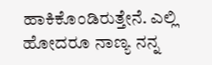ಹಾಕಿಕೊಂಡಿರುತ್ತೇನೆ. ಎಲ್ಲಿ ಹೋದರೂ ನಾಣ್ಯ ನನ್ನ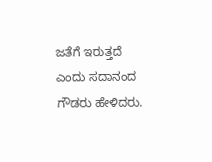ಜತೆಗೆ ಇರುತ್ತದೆ ಎಂದು ಸದಾನಂದ ಗೌಡರು ಹೇಳಿದರು.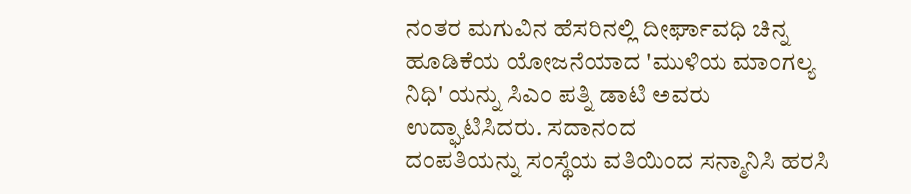ನಂತರ ಮಗುವಿನ ಹೆಸರಿನಲ್ಲಿ ದೀರ್ಘಾವಧಿ ಚಿನ್ನ ಹೂಡಿಕೆಯ ಯೋಜನೆಯಾದ 'ಮುಳಿಯ ಮಾಂಗಲ್ಯ ನಿಧಿ' ಯನ್ನು ಸಿಎಂ ಪತ್ನಿ ಡಾಟಿ ಅವರು ಉದ್ಘಾಟಿಸಿದರು. ಸದಾನಂದ
ದಂಪತಿಯನ್ನು ಸಂಸ್ಥೆಯ ವತಿಯಿಂದ ಸನ್ಮಾನಿಸಿ ಹರಸಿ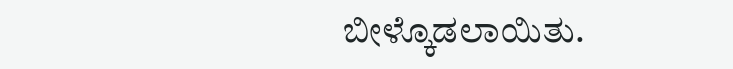ಬೀಳ್ಕೊಡಲಾಯಿತು.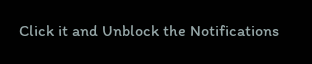Click it and Unblock the Notifications